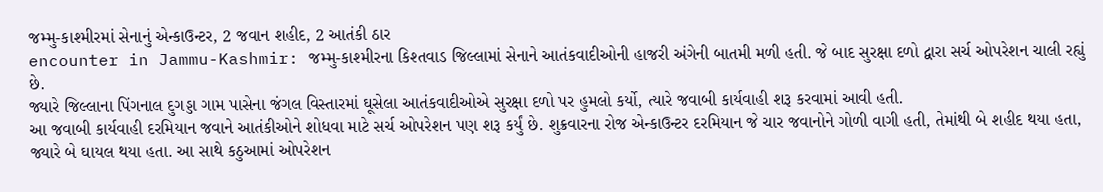જમ્મુ-કાશ્મીરમાં સેનાનું એન્કાઉન્ટર, 2 જવાન શહીદ, 2 આતંકી ઠાર
encounter in Jammu-Kashmir: જમ્મુ-કાશ્મીરના કિશ્તવાડ જિલ્લામાં સેનાને આતંકવાદીઓની હાજરી અંગેની બાતમી મળી હતી. જે બાદ સુરક્ષા દળો દ્વારા સર્ચ ઓપરેશન ચાલી રહ્યું છે.
જ્યારે જિલ્લાના પિંગનાલ દુગડ્ડા ગામ પાસેના જંગલ વિસ્તારમાં ઘૂસેલા આતંકવાદીઓએ સુરક્ષા દળો પર હુમલો કર્યો, ત્યારે જવાબી કાર્યવાહી શરૂ કરવામાં આવી હતી.
આ જવાબી કાર્યવાહી દરમિયાન જવાને આતંકીઓને શોધવા માટે સર્ચ ઓપરેશન પણ શરૂ કર્યું છે. શુક્રવારના રોજ એન્કાઉન્ટર દરમિયાન જે ચાર જવાનોને ગોળી વાગી હતી, તેમાંથી બે શહીદ થયા હતા, જ્યારે બે ઘાયલ થયા હતા. આ સાથે કઠુઆમાં ઓપરેશન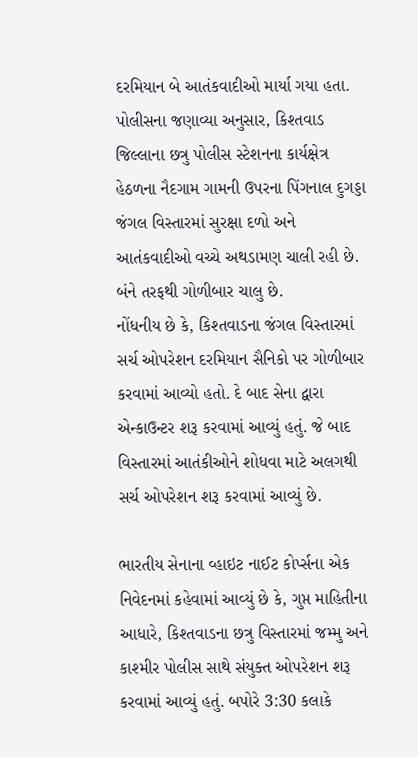દરમિયાન બે આતંકવાદીઓ માર્યા ગયા હતા.
પોલીસના જણાવ્યા અનુસાર, કિશ્તવાડ જિલ્લાના છત્રુ પોલીસ સ્ટેશનના કાર્યક્ષેત્ર હેઠળના નૈદગામ ગામની ઉપરના પિંગનાલ દુગડ્ડા જંગલ વિસ્તારમાં સુરક્ષા દળો અને આતંકવાદીઓ વચ્ચે અથડામણ ચાલી રહી છે. બંને તરફથી ગોળીબાર ચાલુ છે.
નોંધનીય છે કે, કિશ્તવાડના જંગલ વિસ્તારમાં સર્ચ ઓપરેશન દરમિયાન સૈનિકો પર ગોળીબાર કરવામાં આવ્યો હતો. દે બાદ સેના દ્વારા એન્કાઉન્ટર શરૂ કરવામાં આવ્યું હતું. જે બાદ વિસ્તારમાં આતંકીઓને શોધવા માટે અલગથી સર્ચ ઓપરેશન શરૂ કરવામાં આવ્યું છે.

ભારતીય સેનાના વ્હાઇટ નાઈટ કોર્પ્સના એક નિવેદનમાં કહેવામાં આવ્યું છે કે, ગુપ્ત માહિતીના આધારે, કિશ્તવાડના છત્રુ વિસ્તારમાં જમ્મુ અને કાશ્મીર પોલીસ સાથે સંયુક્ત ઓપરેશન શરૂ કરવામાં આવ્યું હતું. બપોરે 3:30 કલાકે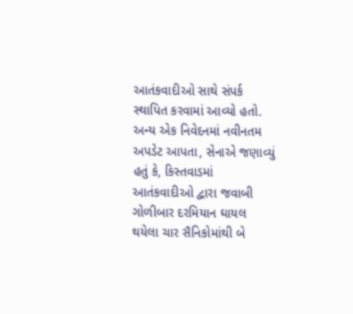આતંકવાદીઓ સાથે સંપર્ક સ્થાપિત કરવામાં આવ્યો હતો.
અન્ય એક નિવેદનમાં નવીનતમ અપડેટ આપતા, સેનાએ જણાવ્યું હતું કે, કિસ્તવાડમાં આતંકવાદીઓ દ્વારા જવાબી ગોળીબાર દરમિયાન ઘાયલ થયેલા ચાર સૈનિકોમાંથી બે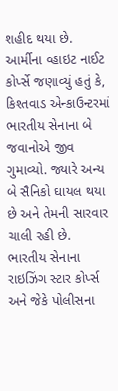શહીદ થયા છે.
આર્મીના વ્હાઇટ નાઈટ કોર્પ્સે જણાવ્યું હતું કે, કિશ્તવાડ એન્કાઉન્ટરમાં ભારતીય સેનાના બે જવાનોએ જીવ ગુમાવ્યો. જ્યારે અન્ય બે સૈનિકો ઘાયલ થયા છે અને તેમની સારવાર ચાલી રહી છે.
ભારતીય સેનાના રાઇઝિંગ સ્ટાર કોર્પ્સ અને જેકે પોલીસના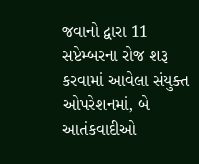જવાનો દ્વારા 11 સપ્ટેમ્બરના રોજ શરૂ કરવામાં આવેલા સંયુક્ત ઓપરેશનમાં, બે આતંકવાદીઓ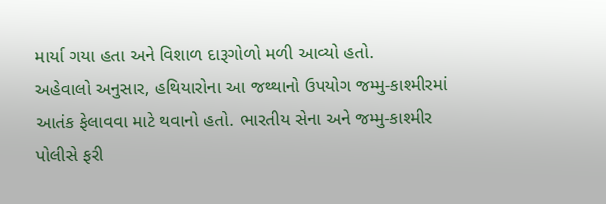માર્યા ગયા હતા અને વિશાળ દારૂગોળો મળી આવ્યો હતો.
અહેવાલો અનુસાર, હથિયારોના આ જથ્થાનો ઉપયોગ જમ્મુ-કાશ્મીરમાં આતંક ફેલાવવા માટે થવાનો હતો. ભારતીય સેના અને જમ્મુ-કાશ્મીર પોલીસે ફરી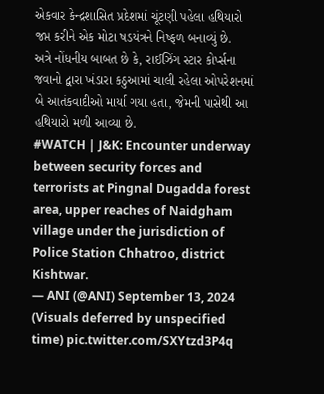એકવાર કેન્દ્રશાસિત પ્રદેશમાં ચૂંટણી પહેલા હથિયારો જપ્ત કરીને એક મોટા ષડયંત્રને નિષ્ફળ બનાવ્યું છે.
અત્રે નોંધનીય બાબત છે કે, રાઈઝિંગ સ્ટાર કોર્પ્સના જવાનો દ્વારા ખંડારા કઠુઆમાં ચાલી રહેલા ઓપરેશનમાં બે આતંકવાદીઓ માર્યા ગયા હતા, જેમની પાસેથી આ હથિયારો મળી આવ્યા છે.
#WATCH | J&K: Encounter underway between security forces and terrorists at Pingnal Dugadda forest area, upper reaches of Naidgham village under the jurisdiction of Police Station Chhatroo, district Kishtwar.
— ANI (@ANI) September 13, 2024
(Visuals deferred by unspecified time) pic.twitter.com/SXYtzd3P4q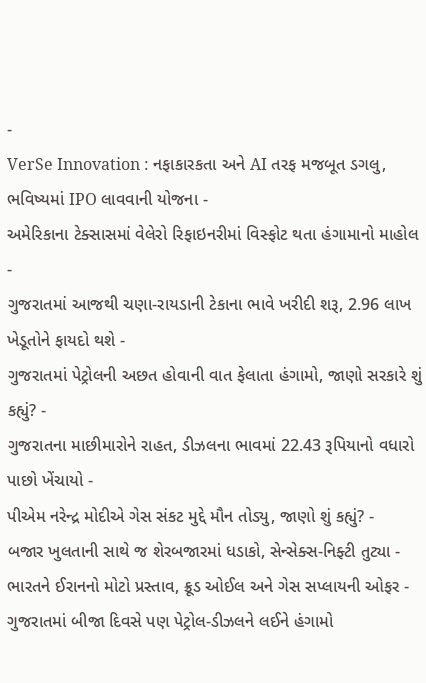-
VerSe Innovation : નફાકારકતા અને AI તરફ મજબૂત ડગલુ, ભવિષ્યમાં IPO લાવવાની યોજના -
અમેરિકાના ટેક્સાસમાં વેલેરો રિફાઇનરીમાં વિસ્ફોટ થતા હંગામાનો માહોલ -
ગુજરાતમાં આજથી ચણા-રાયડાની ટેકાના ભાવે ખરીદી શરૂ, 2.96 લાખ ખેડૂતોને ફાયદો થશે -
ગુજરાતમાં પેટ્રોલની અછત હોવાની વાત ફેલાતા હંગામો, જાણો સરકારે શું કહ્યું? -
ગુજરાતના માછીમારોને રાહત, ડીઝલના ભાવમાં 22.43 રૂપિયાનો વધારો પાછો ખેંચાયો -
પીએમ નરેન્દ્ર મોદીએ ગેસ સંકટ મુદ્દે મૌન તોડ્યુ, જાણો શું કહ્યું? -
બજાર ખુલતાની સાથે જ શેરબજારમાં ધડાકો, સેન્સેક્સ-નિફ્ટી તુટ્યા -
ભારતને ઈરાનનો મોટો પ્રસ્તાવ, ક્રૂડ ઓઈલ અને ગેસ સપ્લાયની ઓફર -
ગુજરાતમાં બીજા દિવસે પણ પેટ્રોલ-ડીઝલને લઈને હંગામો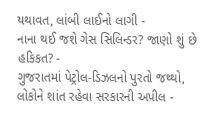યથાવત, લાંબી લાઈનો લાગી -
નાના થઈ જશે ગેસ સિલિન્ડર? જાણો શું છે હકિકત? -
ગુજરાતમાં પેટ્રોલ-ડિઝલનો પુરતો જથ્થો, લોકોને શાંત રહેવા સરકારની અપીલ -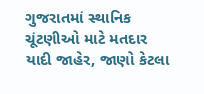ગુજરાતમાં સ્થાનિક ચૂંટણીઓ માટે મતદાર યાદી જાહેર, જાણો કેટલા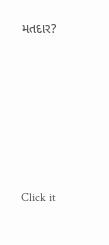મતદાર?






Click it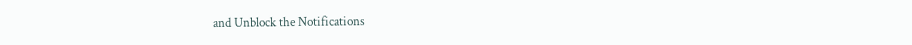and Unblock the Notifications